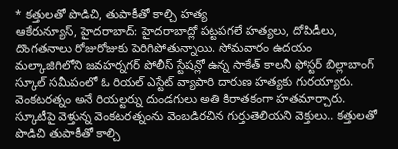* కత్తులతో పొడిచి, తుపాకీతో కాల్చి హత్య
ఆకేరున్యూస్, హైదరాబాద్: హైదరాబాద్లో పట్టపగలే హత్యలు, దోపిడీలు, దొంగతనాలు రోజురోజుకు పెరిగిపోతున్నాయి. సోమవారం ఉదయం మల్కాజిగిలోని జవహర్నగర్ పోలీస్ స్టేషన్లో ఉన్న సాకేత్ కాలనీ ఫోస్టర్ బిల్లాబాంగ్ స్కూల్ సమీపంలో ఓ రియల్ ఎస్టేట్ వ్యాపారి దారుణ హత్యకు గురయ్యారు. వెంకటరత్నం అనే రియల్టర్ను దుండగులు అతి కిరాతకంగా హతమార్చారు. స్కూటీపై వెళ్తున్న వెంకటరత్నంను వెంబడిరచిన గుర్తుతెలియని వెక్తులు.. కత్తులతో పొడిచి తుపాకీతో కాల్చి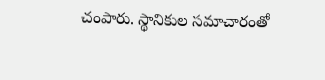చంపారు. స్థానికుల సమాచారంతో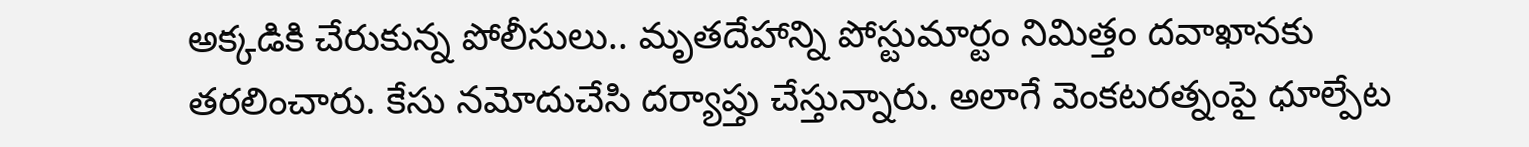అక్కడికి చేరుకున్న పోలీసులు.. మృతదేహాన్ని పోస్టుమార్టం నిమిత్తం దవాఖానకు తరలించారు. కేసు నమోదుచేసి దర్యాప్తు చేస్తున్నారు. అలాగే వెంకటరత్నంపై ధూల్పేట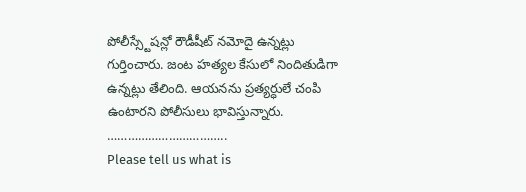పోలీస్స్టేషన్లో రౌడీషీట్ నమోదై ఉన్నట్లు గుర్తించారు. జంట హత్యల కేసులో నిందితుడిగా ఉన్నట్లు తేలింది. ఆయనను ప్రత్యర్ధులే చంపి ఉంటారని పోలీసులు భావిస్తున్నారు.
……………………………..
Please tell us what is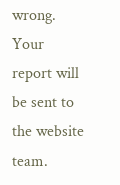wrong. Your report will be sent to the website team.